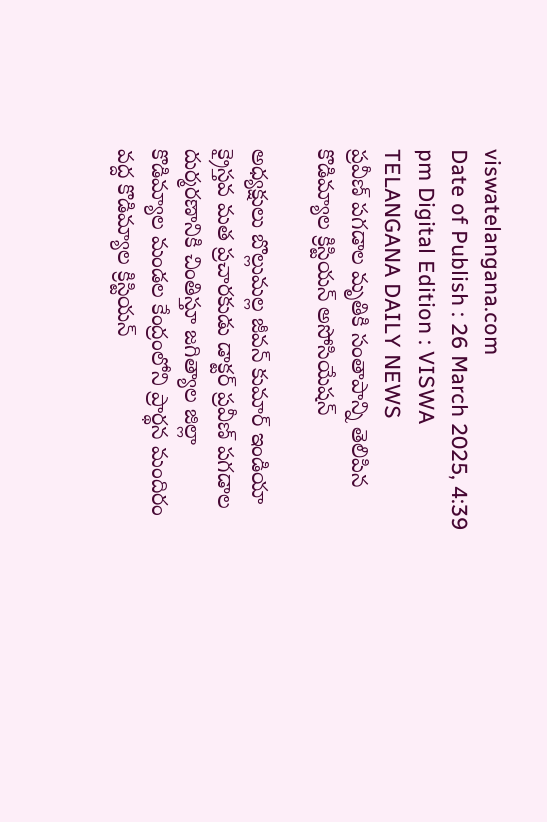viswatelangana.com
Date of Publish : 26 March 2025, 4:39 pm Digital Edition : VISWA TELANGANA DAILY NEWS
ప్రవీణ్ పగడాల మృతికి సంతాపాన్ని తెలిపిన కొడిమ్యాల క్రిస్టియన్ అసోసియేషన్

అధ్యక్షులు బొల్లుమల్ల జీవన్ కుమార్ ఇండియా క్రైస్తవ మత ప్రచారకుడు డాక్టర్ ప్రవీణ్ పగడాల దుర్మరణానికి చింతిస్తూ జగిత్యాల జిల్లా కొడిమ్యాల మండల కేంద్రంలోని ప్రార్థన మందిరం వద్ద కొడిమ్యాల క్రిస్టియన్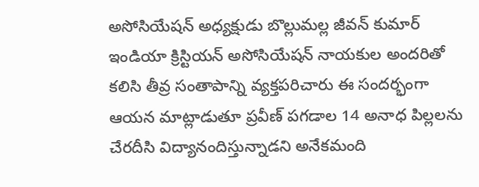అసోసియేషన్ అధ్యక్షుడు బొల్లుమల్ల జీవన్ కుమార్ ఇండియా క్రిస్టియన్ అసోసియేషన్ నాయకుల అందరితో కలిసి తీవ్ర సంతాపాన్ని వ్యక్తపరిచారు ఈ సందర్భంగా ఆయన మాట్లాడుతూ ప్రవీణ్ పగడాల 14 అనాధ పిల్లలను చేరదీసి విద్యానందిస్తున్నాడని అనేకమంది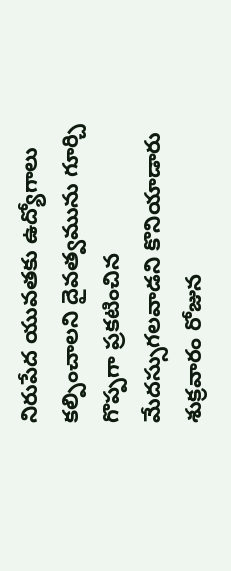నిరుపేద యువతకు ఉద్యోగాలు కల్పించాలని దైవత్వమును గూర్చి గొప్పగా ప్రకటించిన మేదస్సుగలవాడని కొనియాడారు శుక్రవారం రోజున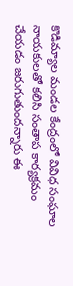కొడిమ్యాల మండల కేంద్రంలో వివిధ సంఘాల నాయకులతో కలిసి సంతాప కార్యక్రమం చేయడం జరుగుతుందన్నారు ఈ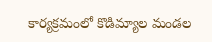కార్యక్రమంలో కొడిమ్యాల మండల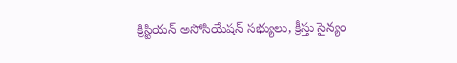క్రిస్టియన్ అసోసియేషన్ సభ్యులు, క్రీస్తు సైన్యం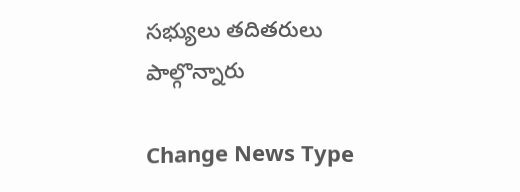సభ్యులు తదితరులు పాల్గొన్నారు

Change News Type